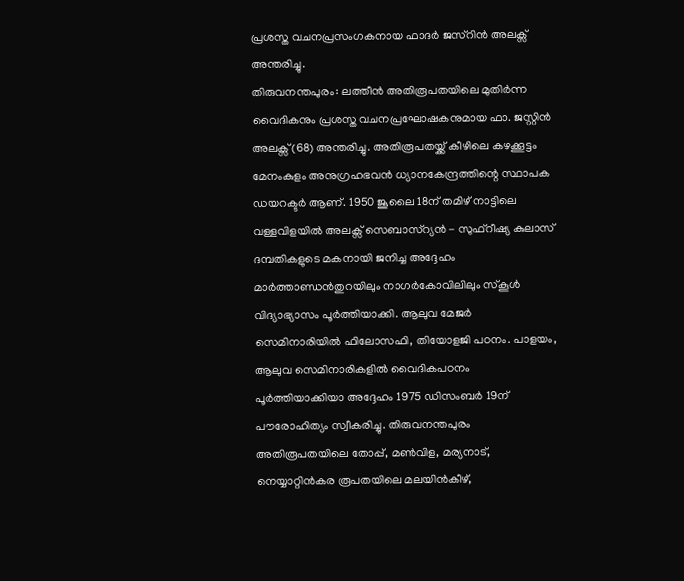പ്രശസ്ത വചനപ്രസംഗകനായ ഫാദർ ജസ്റിൻ അലക്സ് അന്തരിച്ചു.
തിരുവനന്തപുരം: ലത്തീൻ അതിരൂപതയിലെ മുതിർന്ന വൈദികനും പ്രശസ്ത വചനപ്രഘോഷകനുമായ ഫാ. ജസ്റ്റിൻ അലക്സ് (68) അന്തരിച്ചു. അതിരൂപതയ്ക്ക് കീഴിലെ കഴക്കൂട്ടം മേനംകുളം അനുഗ്രഹഭവൻ ധ്യാനകേന്ദ്രത്തിന്റെ സ്ഥാപക ഡയറക്ടർ ആണ്. 1950 ജൂലൈ 18ന് തമിഴ് നാട്ടിലെ വള്ളവിളയിൽ അലക്സ് സെബാസ്റ്യൻ - സുഫ്റീഷ്യ കുലാസ് ദമ്പതികളുടെ മകനായി ജനിച്ച അദ്ദേഹം മാർത്താണ്ഡൻതുറയിലും നാഗർകോവിലിലും സ്കൂൾ വിദ്യാഭ്യാസം പൂർത്തിയാക്കി. ആലുവ മേജർ സെമിനാരിയിൽ ഫിലോസഫി, തിയോളജി പഠനം. പാളയം, ആലുവ സെമിനാരികളിൽ വൈദികപഠനം പൂർത്തിയാക്കിയാ അദ്ദേഹം 1975 ഡിസംബർ 19ന് പൗരോഹിത്യം സ്വീകരിച്ചു. തിരുവനന്തപുരം അതിരൂപതയിലെ തോപ്പ്, മൺവിള, മര്യനാട്, നെയ്യാറ്റിൻകര രൂപതയിലെ മലയിൻകീഴ്,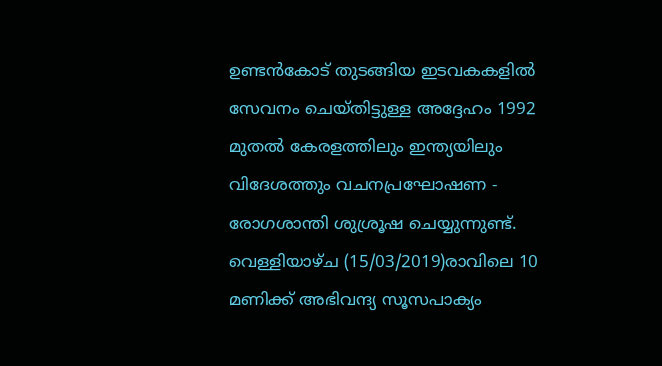ഉണ്ടൻകോട് തുടങ്ങിയ ഇടവകകളിൽ സേവനം ചെയ്തിട്ടുള്ള അദ്ദേഹം 1992 മുതൽ കേരളത്തിലും ഇന്ത്യയിലും വിദേശത്തും വചനപ്രഘോഷണ - രോഗശാന്തി ശുശ്രൂഷ ചെയ്യുന്നുണ്ട്.
വെള്ളിയാഴ്ച (15/03/2019)രാവിലെ 10 മണിക്ക് അഭിവന്ദ്യ സൂസപാക്യം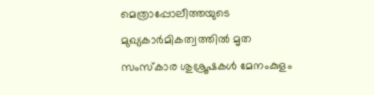മെത്രാപ്പോലീത്തയുടെ മുഖ്യകാർമികത്വത്തിൽ മൃത സംസ്കാര ശുശ്രൂഷകൾ മേനംകുളം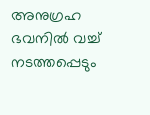അനുഗ്രഹ ഭവനിൽ വച്ച് നടത്തപ്പെടും